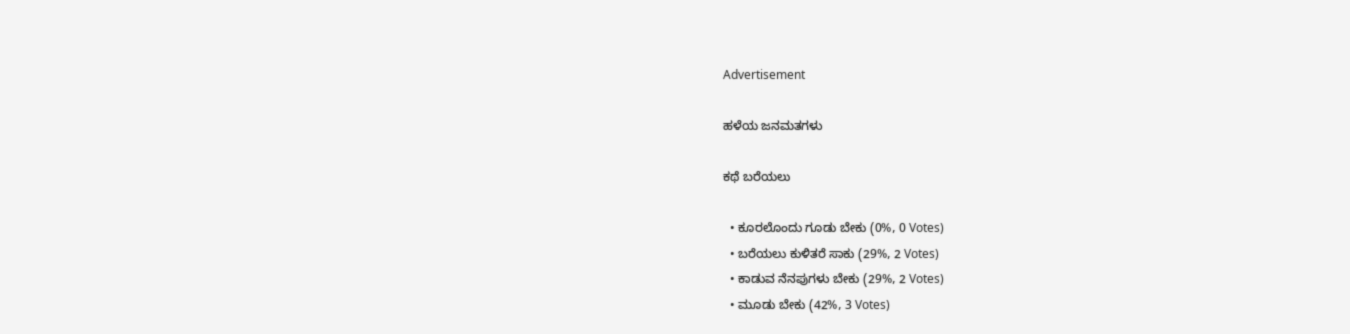Advertisement

ಹಳೆಯ ಜನಮತಗಳು

ಕಥೆ ಬರೆಯಲು

  • ಕೂರಲೊಂದು ಗೂಡು ಬೇಕು (0%, 0 Votes)
  • ಬರೆಯಲು ಕುಳಿತರೆ ಸಾಕು (29%, 2 Votes)
  • ಕಾಡುವ ನೆನಪುಗಳು ಬೇಕು (29%, 2 Votes)
  • ಮೂಡು ಬೇಕು (42%, 3 Votes)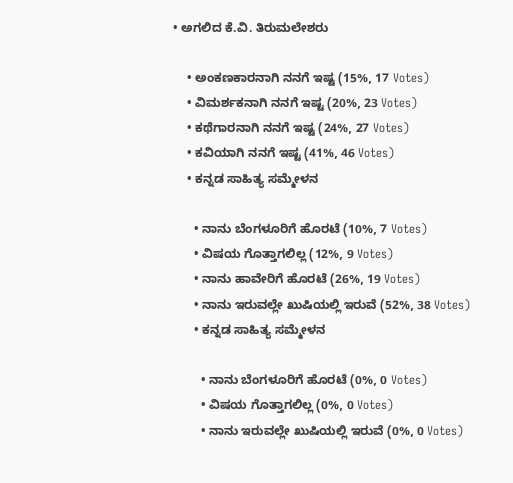• ಅಗಲಿದ ಕೆ.ವಿ. ತಿರುಮಲೇಶರು

    • ಅಂಕಣಕಾರನಾಗಿ ನನಗೆ ಇಷ್ಟ (15%, 17 Votes)
    • ವಿಮರ್ಶಕನಾಗಿ ನನಗೆ ಇಷ್ಟ (20%, 23 Votes)
    • ಕಥೆಗಾರನಾಗಿ ನನಗೆ ಇಷ್ಟ (24%, 27 Votes)
    • ಕವಿಯಾಗಿ ನನಗೆ ಇಷ್ಟ (41%, 46 Votes)
    • ಕನ್ನಡ ಸಾಹಿತ್ಯ ಸಮ್ಮೇಳನ

      • ನಾನು ಬೆಂಗಳೂರಿಗೆ ಹೊರಟೆ (10%, 7 Votes)
      • ವಿಷಯ ಗೊತ್ತಾಗಲಿಲ್ಲ (12%, 9 Votes)
      • ನಾನು ಹಾವೇರಿಗೆ ಹೊರಟೆ (26%, 19 Votes)
      • ನಾನು ಇರುವಲ್ಲೇ ಖುಷಿಯಲ್ಲಿ ಇರುವೆ (52%, 38 Votes)
      • ಕನ್ನಡ ಸಾಹಿತ್ಯ ಸಮ್ಮೇಳನ

        • ನಾನು ಬೆಂಗಳೂರಿಗೆ ಹೊರಟೆ (0%, 0 Votes)
        • ವಿಷಯ ಗೊತ್ತಾಗಲಿಲ್ಲ (0%, 0 Votes)
        • ನಾನು ಇರುವಲ್ಲೇ ಖುಷಿಯಲ್ಲಿ ಇರುವೆ (0%, 0 Votes)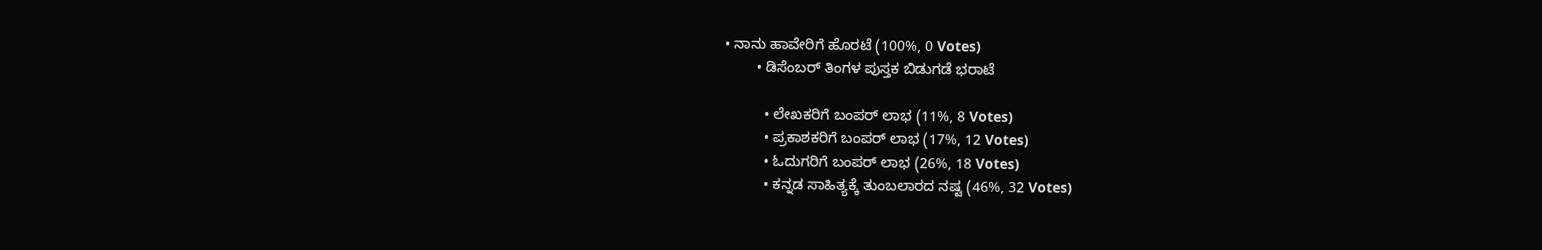• ನಾನು ಹಾವೇರಿಗೆ ಹೊರಟೆ (100%, 0 Votes)
        • ಡಿಸೆಂಬರ್ ತಿಂಗಳ ಪುಸ್ತಕ ಬಿಡುಗಡೆ ಭರಾಟೆ

          • ಲೇಖಕರಿಗೆ ಬಂಪರ್ ಲಾಭ (11%, 8 Votes)
          • ಪ್ರಕಾಶಕರಿಗೆ ಬಂಪರ್ ಲಾಭ (17%, 12 Votes)
          • ಓದುಗರಿಗೆ ಬಂಪರ್ ಲಾಭ (26%, 18 Votes)
          • ಕನ್ನಡ ಸಾಹಿತ್ಯಕ್ಕೆ ತುಂಬಲಾರದ ನಷ್ಟ (46%, 32 Votes)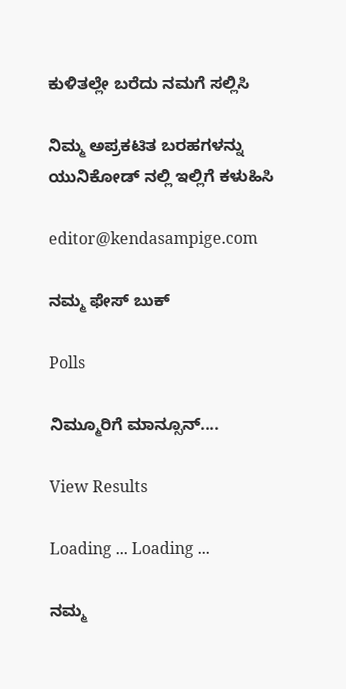ಕುಳಿತಲ್ಲೇ ಬರೆದು ನಮಗೆ ಸಲ್ಲಿಸಿ

ನಿಮ್ಮ ಅಪ್ರಕಟಿತ ಬರಹಗಳನ್ನು ಯುನಿಕೋಡ್ ನಲ್ಲಿ ಇಲ್ಲಿಗೆ ಕಳುಹಿಸಿ

editor@kendasampige.com

ನಮ್ಮ ಫೇಸ್ ಬುಕ್

Polls

ನಿಮ್ಮೂರಿಗೆ ಮಾನ್ಸೂನ್....

View Results

Loading ... Loading ...

ನಮ್ಮ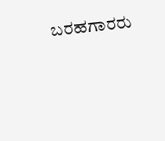ಬರಹಗಾರರು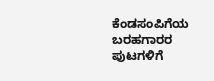ಕೆಂಡಸಂಪಿಗೆಯ ಬರಹಗಾರರ ಪುಟಗಳಿಗೆ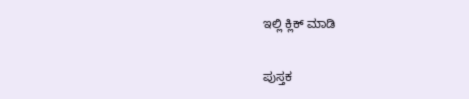ಇಲ್ಲಿ ಕ್ಲಿಕ್ ಮಾಡಿ

ಪುಸ್ತಕ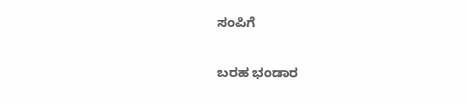ಸಂಪಿಗೆ

ಬರಹ ಭಂಡಾರ